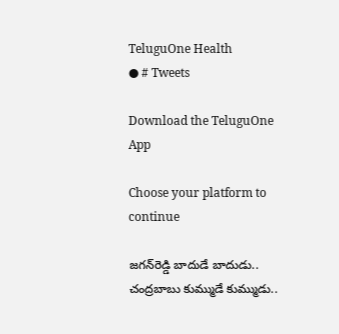TeluguOne Health
● # Tweets

Download the TeluguOne App

Choose your platform to continue

జగన్‌రెడ్డి బాదుడే బాదుడు.. చంద్రబాబు కుమ్ముడే కుమ్ముడు..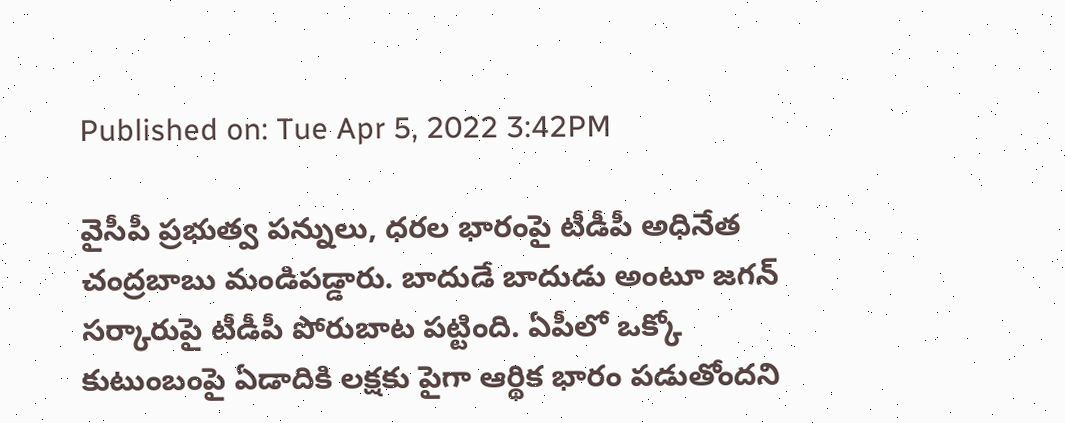Published on: Tue Apr 5, 2022 3:42PM

వైసీపీ ప్రభుత్వ పన్నులు, ధరల భారంపై టీడీపీ అధినేత చంద్రబాబు మండిపడ్డారు. బాదుడే బాదుడు అంటూ జగన్ సర్కారుపై టీడీపీ పోరుబాట పట్టింది. ఏపీలో ఒక్కో కుటుంబంపై ఏడాదికి ల‌క్ష‌కు పైగా ఆర్థిక భారం ప‌డుతోంద‌ని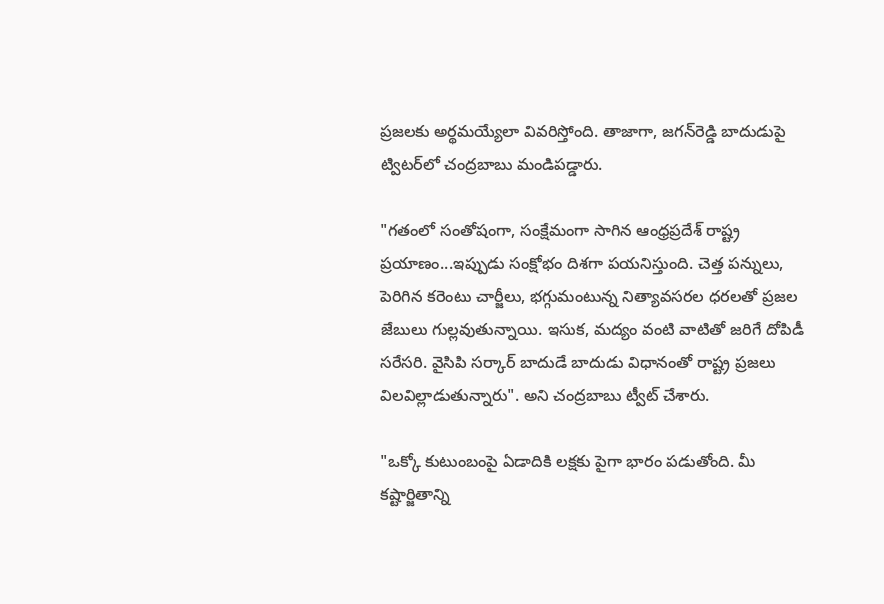ప్ర‌జ‌ల‌కు అర్థ‌మ‌య్యేలా వివ‌రిస్తోంది. తాజాగా, జ‌గ‌న్‌రెడ్డి బాదుడుపై ట్విట‌ర్‌లో చంద్ర‌బాబు మండిప‌డ్డారు.

"గతంలో సంతోషంగా, సంక్షేమంగా సాగిన ఆంధ్రప్రదేశ్ రాష్ట్ర ప్రయాణం...ఇప్పుడు సంక్షోభం దిశగా పయనిస్తుంది. చెత్త పన్నులు, పెరిగిన కరెంటు చార్జీలు, భగ్గుమంటున్న నిత్యావసరల ధరలతో ప్రజల జేబులు గుల్లవుతున్నాయి. ఇసుక, మద్యం వంటి వాటితో జరిగే దోపిడీ సరేసరి. వైసిపి సర్కార్ బాదుడే బాదుడు విధానంతో రాష్ట్ర ప్రజలు విలవిల్లాడుతున్నారు". అని చంద్ర‌బాబు ట్వీట్ చేశారు.

"ఒక్కో కుటుంబంపై ఏడాదికి లక్షకు పైగా భారం పడుతోంది. మీ కష్టార్జితాన్ని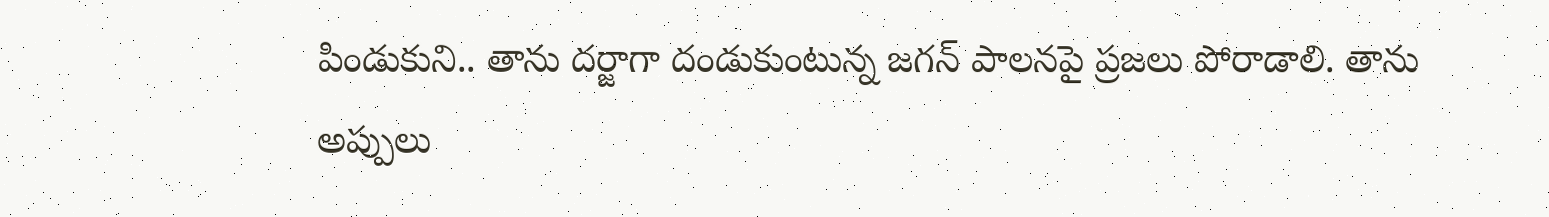పిండుకుని.. తాను దర్జాగా దండుకుంటున్న జగన్ పాలనపై ప్రజలు పోరాడాలి. తాను అప్పులు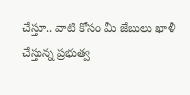చేస్తూ.. వాటి కోసం మీ జేబులు ఖాళీ చేస్తున్న ప్రభుత్వ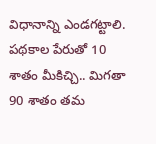విధానాన్ని ఎండగట్టాలి. పథకాల పేరుతో 10 శాతం మీకిచ్చి.. మిగతా 90 శాతం తమ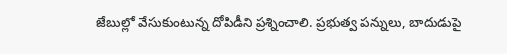జేబుల్లో వేసుకుంటున్న దోపిడీని ప్రశ్నించాలి. ప్రభుత్వ పన్నులు, బాదుడుపై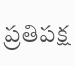ప్రతిపక్ష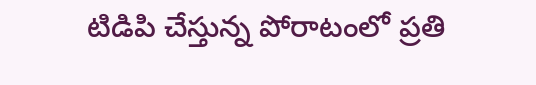టిడిపి చేస్తున్న పోరాటంలో ప్రతి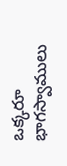ఒక్కరూ భాగస్వాములు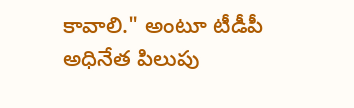కావాలి." అంటూ టీడీపీ అధినేత పిలుపు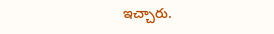ఇచ్చారు.